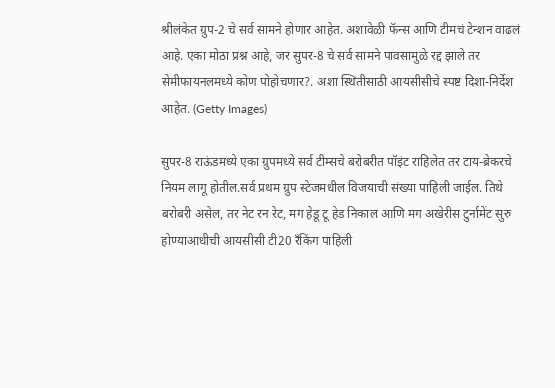श्रीलंकेत ग्रुप-2 चे सर्व सामने होणार आहेत. अशावेळी फॅन्स आणि टीमचं टेन्शन वाढलं आहे. एका मोठा प्रश्न आहे, जर सुपर-8 चे सर्व सामने पावसामुळे रद्द झाले तर सेमीफायनलमध्ये कोण पोहोचणार?. अशा स्थितीसाठी आयसीसीचे स्पष्ट दिशा-निर्देश आहेत. (Getty Images)

सुपर-8 राऊंडमध्ये एका ग्रुपमध्ये सर्व टीम्सचे बरोबरीत पॉइंट राहिलेत तर टाय-ब्रेकरचे नियम लागू होतील.सर्व प्रथम ग्रुप स्टेजमधील विजयाची संख्या पाहिली जाईल. तिथे बरोबरी असेल, तर नेट रन रेट, मग हेडू टू हेड निकाल आणि मग अखेरीस टुर्नामेंट सुरु होण्याआधीची आयसीसी टी20 रँकिंग पाहिली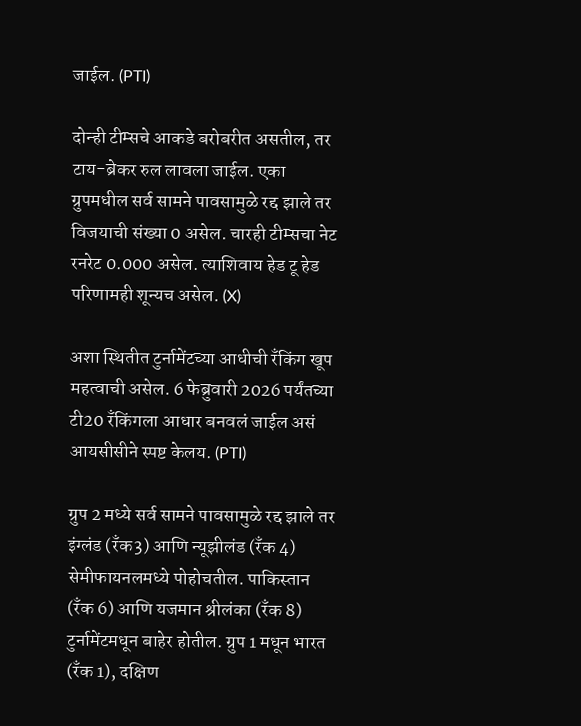जाईल. (PTI)

दोन्ही टीम्सचे आकडे बरोबरीत असतील, तर टाय-ब्रेकर रुल लावला जाईल. एका ग्रुपमधील सर्व सामने पावसामुळे रद्द झाले तर विजयाची संख्या 0 असेल. चारही टीम्सचा नेट रनरेट 0.000 असेल. त्याशिवाय हेड टू हेड परिणामही शून्यच असेल. (X)

अशा स्थितीत टुर्नामेंटच्या आधीची रँकिंग खूप महत्वाची असेल. 6 फेब्रुवारी 2026 पर्यंतच्या टी20 रँकिंगला आधार बनवलं जाईल असं आयसीसीने स्पष्ट केलय. (PTI)

ग्रुप 2 मध्ये सर्व सामने पावसामुळे रद्द झाले तर इंग्लंड (रँक3) आणि न्यूझीलंड (रँक 4) सेमीफायनलमध्ये पोहोचतील. पाकिस्तान (रँक 6) आणि यजमान श्रीलंका (रँक 8) टुर्नामेंटमधून बाहेर होतील. ग्रुप 1 मधून भारत (रँक 1), दक्षिण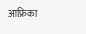आफ्रिका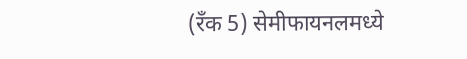(रँक 5) सेमीफायनलमध्ये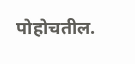पोहोचतील.